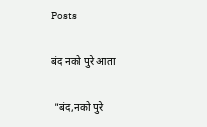Posts

बंद नको पुरे आता

 "बंद,नको पुरे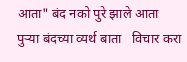आता" बंद नको पुरे झाले आता  पुऱ्या बंदच्या व्यर्थ बाता   विचार करा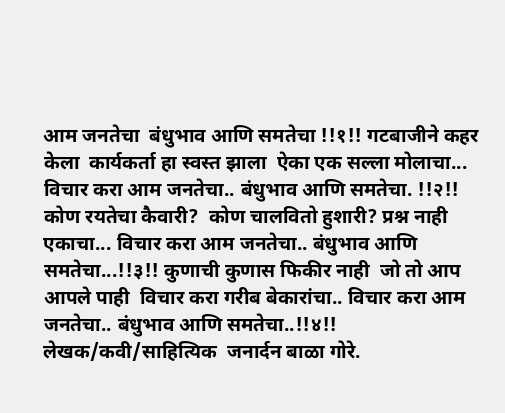आम जनतेचा  बंधुभाव आणि समतेचा !!१!! गटबाजीने कहर केला  कार्यकर्ता हा स्वस्त झाला  ऐका एक सल्ला मोलाचा... विचार करा आम जनतेचा.. बंधुभाव आणि समतेचा. !!२!! कोण रयतेचा कैवारी?  कोण चालवितो हुशारी? प्रश्न नाही एकाचा... विचार करा आम जनतेचा.. बंधुभाव आणि समतेचा...!!३!! कुणाची कुणास फिकीर नाही  जो तो आप आपले पाही  विचार करा गरीब बेकारांचा.. विचार करा आम जनतेचा.. बंधुभाव आणि समतेचा..!!४!! लेखक/कवी/साहित्यिक  जनार्दन बाळा गोरे.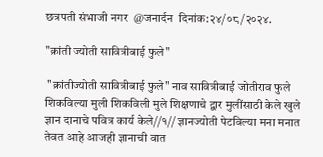छत्रपती संभाजी नगर  @जनार्दन  दिनांक:२४/०८/२०२४.

"क्रांती ज्योती सावित्रीबाई फुले"

 "क्रांतीज्योती सावित्रीबाई फुले" नाव सावित्रीबाई जोतीराव फुले शिकविल्या मुली शिकविली मुले शिक्षणाचे द्वार मुलींसाठी केले खुले ज्ञान दानाचे पवित्र कार्य केले//१// ज्ञानज्योती पेटविल्या मना मनात तेवत आहे आजही ज्ञानाची वात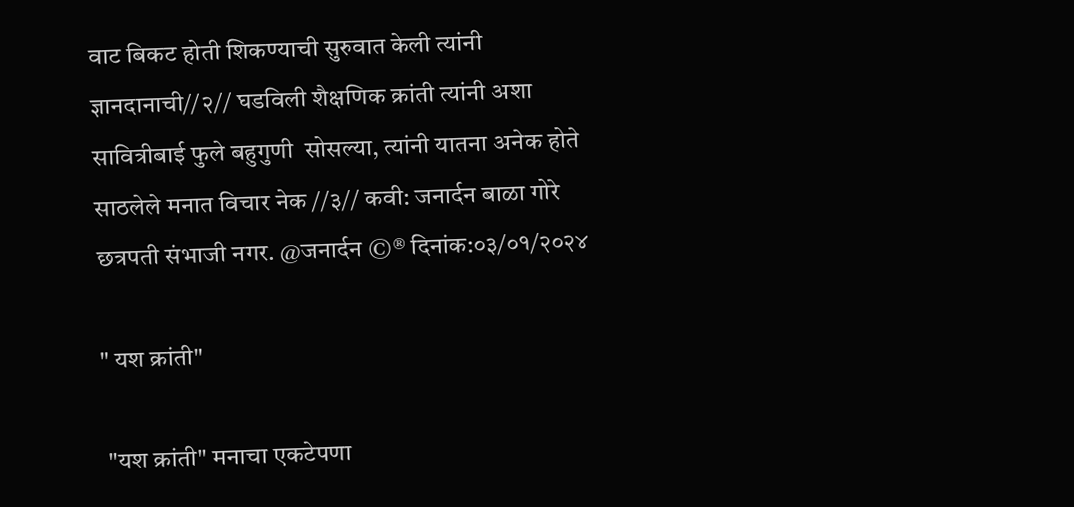वाट बिकट होती शिकण्याची सुरुवात केली त्यांनी ज्ञानदानाची//२// घडविली शैक्षणिक क्रांती त्यांनी अशा सावित्रीबाई फुले बहुगुणी  सोसल्या, त्यांनी यातना अनेक होते साठलेले मनात विचार नेक //३// कवी: जनार्दन बाळा गोरे छत्रपती संभाजी नगर. @जनार्दन ©® दिनांक:०३/०१/२०२४

" यश क्रांती"

 "यश क्रांती" मनाचा एकटेपणा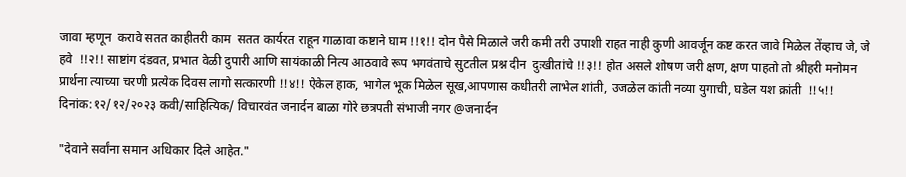जावा म्हणून  करावे सतत काहीतरी काम  सतत कार्यरत राहून गाळावा कष्टाने घाम !!१!! दोन पैसे मिळाले जरी कमी तरी उपाशी राहत नाही कुणी आवर्जून कष्ट करत जावे मिळेल तेंव्हाच जे, जे हवे  !!२!! साष्टांग दंडवत, प्रभात वेळी दुपारी आणि सायंकाळी नित्य आठवावे रूप भगवंताचे सुटतील प्रश्न दीन  दुःखीतांचे !!३!! होत असले शोषण जरी क्षण, क्षण पाहतो तो श्रीहरी मनोमन प्रार्थना त्याच्या चरणी प्रत्येक दिवस लागो सत्कारणी !!४!! ऐकेल हाक, भागेल भूक मिळेल सूख,आपणास कधीतरी लाभेल शांती, उजळेल कांती नव्या युगाची, घडेल यश क्रांती  !!५!! दिनांक:१२/१२/२०२३ कवी/साहित्यिक/ विचारवंत जनार्दन बाळा गोरे छत्रपती संभाजी नगर @जनार्दन

"देवाने सर्वांना समान अधिकार दिले आहेत."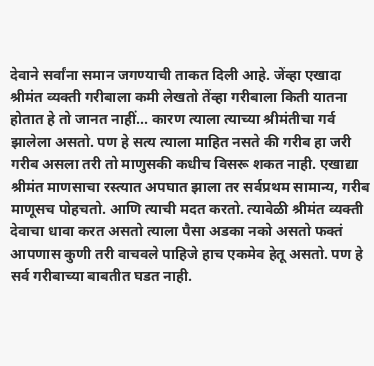देवाने सर्वांना समान जगण्याची ताकत दिली आहे. जेंव्हा एखादा श्रीमंत व्यक्ती गरीबाला कमी लेखतो तेंव्हा गरीबाला किती यातना होतात हे तो जानत नाहीं... कारण त्याला त्याच्या श्रीमंतीचा गर्व झालेला असतो. पण हे सत्य त्याला माहित नसते की गरीब हा जरी गरीब असला तरी तो माणुसकी कधीच विसरू शकत नाही. एखाद्या श्रीमंत माणसाचा रस्त्यात अपघात झाला तर सर्वप्रथम सामान्य, गरीब माणूसच पोहचतो. आणि त्याची मदत करतो. त्यावेळी श्रीमंत व्यक्ती देवाचा धावा करत असतो त्याला पैसा अडका नको असतो फक्तं आपणास कुणी तरी वाचवले पाहिजे हाच एकमेव हेतू असतो. पण हे सर्व गरीबाच्या बाबतीत घडत नाही.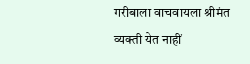गरीबाला वाचवायला श्रीमंत व्यक्ती येत नाहीं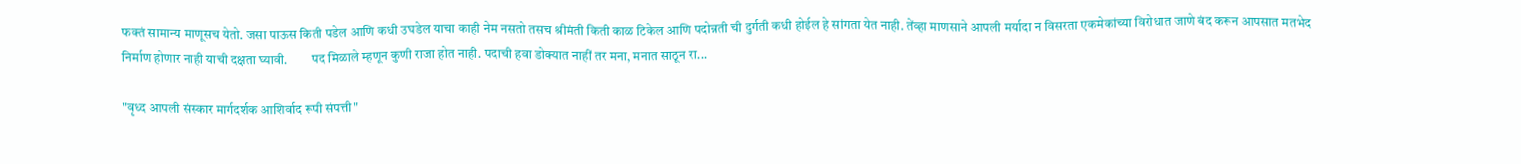फक्तं सामान्य माणूसच येतो. जसा पाऊस किती पडेल आणि कधी उघडेल याचा काही नेम नसतो तसच श्रीमंती किती काळ टिकेल आणि पदोन्नती ची दुर्गती कधी होईल हे सांगता येत नाही. तेंव्हा माणसाने आपली मर्यादा न विसरता एकमेकांच्या विरोधात जाणे बंद करून आपसात मतभेद निर्माण होणार नाही याची दक्षता घ्यावी.         पद मिळाले म्हणून कुणी राजा होत नाही. पदाची हवा डोक्यात नाहीं तर मना, मनात साठून रा...

"वृध्द आपली संस्कार मार्गदर्शक आशिर्वाद रूपी संपत्ती"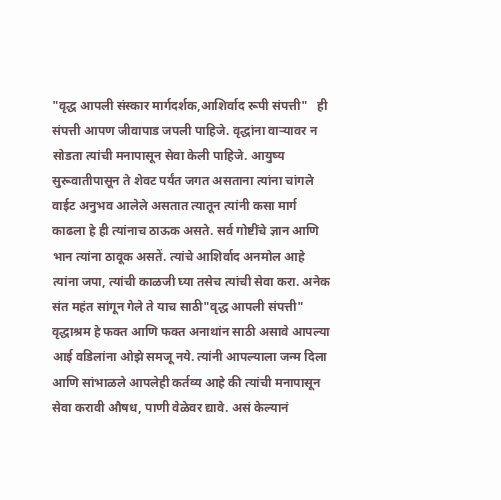"वृद्ध आपली संस्कार मार्गदर्शक,आशिर्वाद रूपी संपत्ती"   ही संपत्ती आपण जीवापाड जपली पाहिजे. वृद्धांना वाऱ्यावर न सोडता त्यांची मनापासून सेवा केली पाहिजे. आयुष्य सुरूवातीपासून ते शेवट पर्यंत जगत असताना त्यांना चांगले वाईट अनुभव आलेले असतात त्यातून त्यांनी कसा मार्ग काढला हे ही त्यांनाच ठाऊक असते. सर्व गोष्टींचे ज्ञान आणि  भान त्यांना ठावूक असतें. त्यांचे आशिर्वाद अनमोल आहे त्यांना जपा, त्यांची काळजी घ्या तसेच त्यांची सेवा करा. अनेक संत महंत सांगून गेले ते याच साठी"वृद्ध आपली संपत्ती" वृद्धाश्रम हे फक्त आणि फक्त अनाथांन साठी असावे आपल्या आई वडिलांना ओझे समजू नये. त्यांनी आपल्याला जन्म दिला आणि सांभाळले आपलेही कर्तव्य आहे की त्यांची मनापासून सेवा करावी औषध, पाणी वेळेवर द्यावे. असं केल्यानं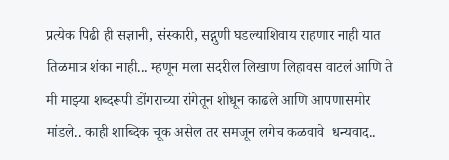प्रत्येक पिढी ही सज्ञानी, संस्कारी, सद्गुणी घडल्याशिवाय राहणार नाही यात तिळमात्र शंका नाही... म्हणून मला सदरील लिखाण लिहावस वाटलं आणि ते मी माझ्या शब्दरूपी डोंगराच्या रांगेतून शोधून काढले आणि आपणासमोर मांडले.. काही शाब्दिक चूक असेल तर समजून लगेच कळवावे  धन्यवाद..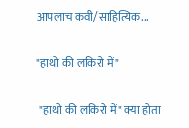आपलाच कवी/साहित्यिक...

"हाथो की लकिरो में"

 "हाथो की लकिरो में" क्या होता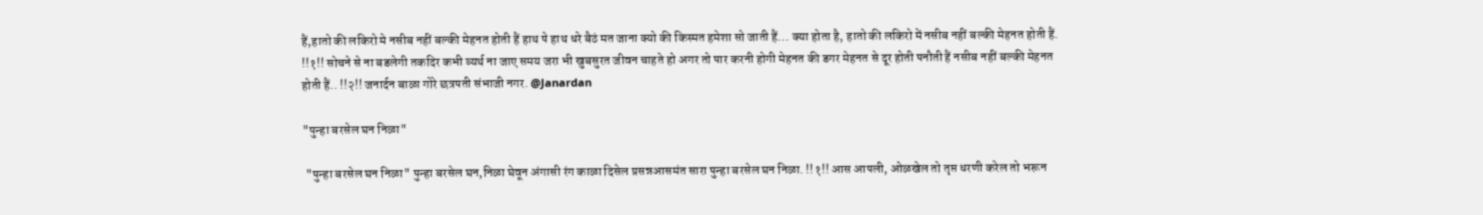हैं,हातो की लकिरो मे नसीब नहीं बल्की मेहनत होती हैं हाथ पे हाथ धरे बैठं मत जाना क्यो की किस्मत हमेशा सो जाती हैं... क्या होता है, हातो की लकिरो में नसीब नहीं बल्की मेहनत होती हैं. !!१!! सोचने से ना बडलेगी तकदिर कभी व्यर्थ ना जाए समय जरा भी खुबसुरत जीवन चाहते हो अगर तो पार करनी होगी मेहनत की डगर मेहनत से दूर होती पनौती हैं नसीब नहीं बल्की मेहनत होती हैं.. !!२!! जनार्दन बाळा गोरे छत्रपती संभाजी नगर. @Janardan

"पुन्हा बरसेल घन निळा"

 "पुन्हा बरसेल घन निळा" पुन्हा बरसेल घन,निळा घेवून अंगासी रंग काळा दिसेल प्रसन्नआसमंत सारा पुन्हा बरसेल घन निळा. !!१!! आस आपली, ओळखेल तो तृप्त धरणी करेल तो भरून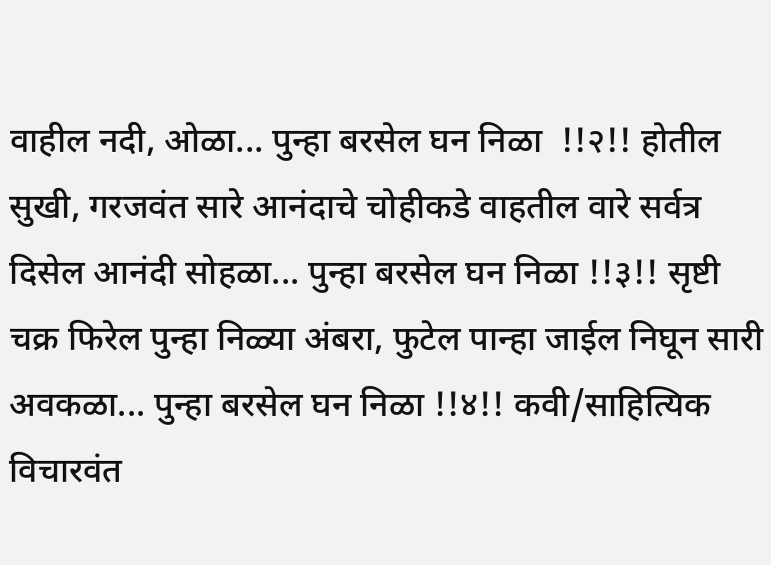वाहील नदी, ओळा... पुन्हा बरसेल घन निळा  !!२!! होतील सुखी, गरजवंत सारे आनंदाचे चोहीकडे वाहतील वारे सर्वत्र दिसेल आनंदी सोहळा... पुन्हा बरसेल घन निळा !!३!! सृष्टी चक्र फिरेल पुन्हा निळ्या अंबरा, फुटेल पान्हा जाईल निघून सारी अवकळा... पुन्हा बरसेल घन निळा !!४!! कवी/साहित्यिक विचारवंत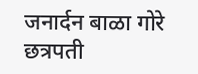जनार्दन बाळा गोरे छत्रपती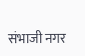संभाजी नगर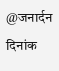@जनार्दन दिनांक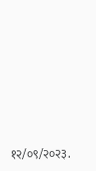१२/०९/२०२३.